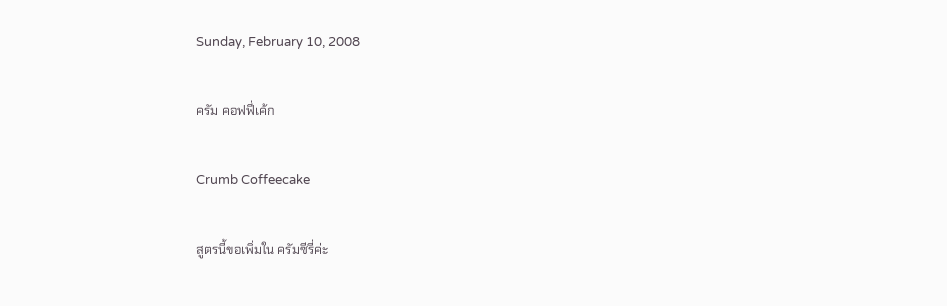Sunday, February 10, 2008

ครัม คอฟฟี่เค้ก

Crumb Coffeecake

สูตรนี้ขอเพิ่มใน ครัมซีรี่ค่ะ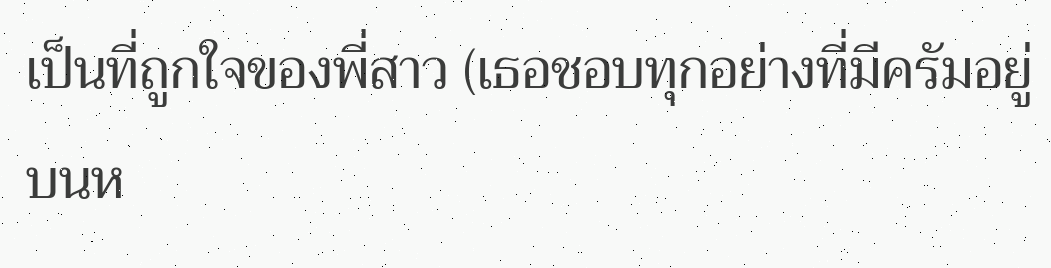เป็นที่ถูกใจของพี่สาว (เธอชอบทุกอย่างที่มีครัมอยู่บนห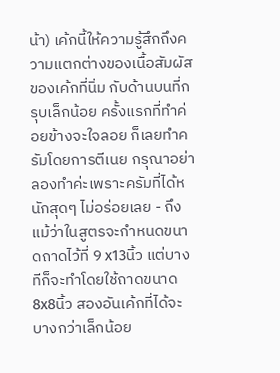น้า) เค้กนี้ให้ความรู้สึกถึงความแตกต่างของเนื้อสัมผัสของเค้กที่นิ่ม กับด้านบนที่กรุบเล็กน้อย ครั้งแรกที่ทำค่อยข้างจะใจลอย ก็เลยทำครัมโดยการตีเนย กรุณาอย่าลองทำค่ะเพราะครัมที่ได้หนักสุดๆ ไม่อร่อยเลย - ถึงแม้ว่าในสูตรจะกำหนดขนาดถาดไว้ที่ 9 x13นิ้ว แต่บางทีก็จะทำโดยใช้ถาดขนาด 8x8นิ้ว สองอันเค้กที่ได้จะบางกว่าเล็กน้อย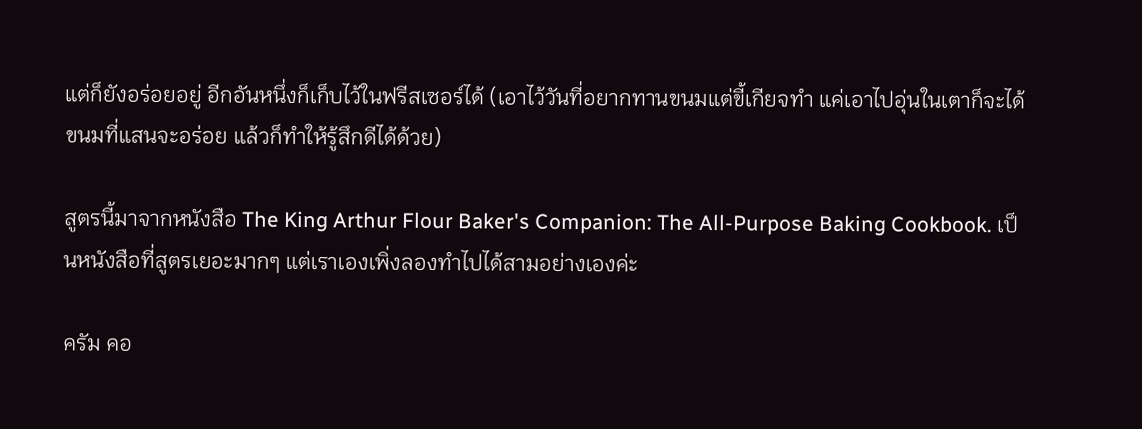แต่ก็ยังอร่อยอยู่ อีกอันหนึ่งก็เก็บไว้ในฟรีสเซอร์ได้ (เอาไว้วันที่อยากทานขนมแต่ขี้เกียจทำ แค่เอาไปอุ่นในเตาก็จะได้ขนมที่แสนจะอร่อย แล้วก็ทำให้รู้สึกดีได้ด้วย)

สูตรนี้มาจากหนังสือ The King Arthur Flour Baker's Companion: The All-Purpose Baking Cookbook. เป็นหนังสือที่สูตรเยอะมากๆ แต่เราเองเพิ่งลองทำไปได้สามอย่างเองค่ะ

ครัม คอ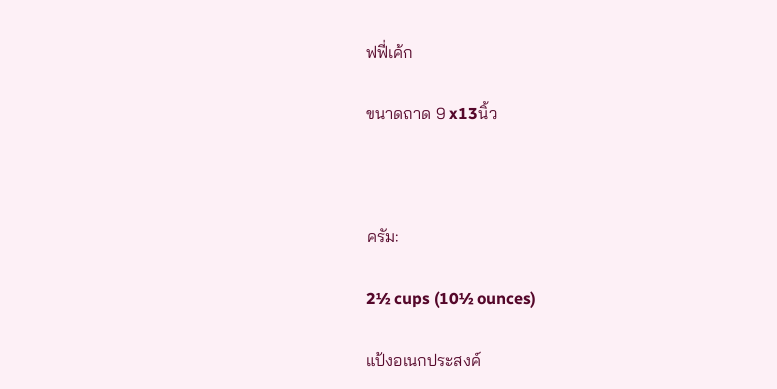ฟฟี่เค้ก

ขนาดถาด 9 x13นิ้ว



ครัม:

2½ cups (10½ ounces)

แป้งอเนกประสงค์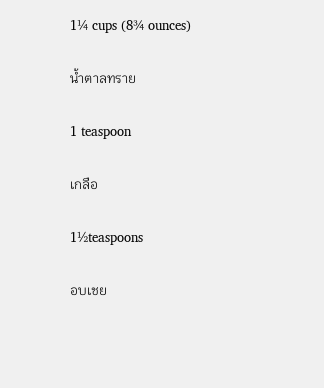1¼ cups (8¾ ounces)

น้ำตาลทราย

1 teaspoon

เกลือ

1½teaspoons

อบเชย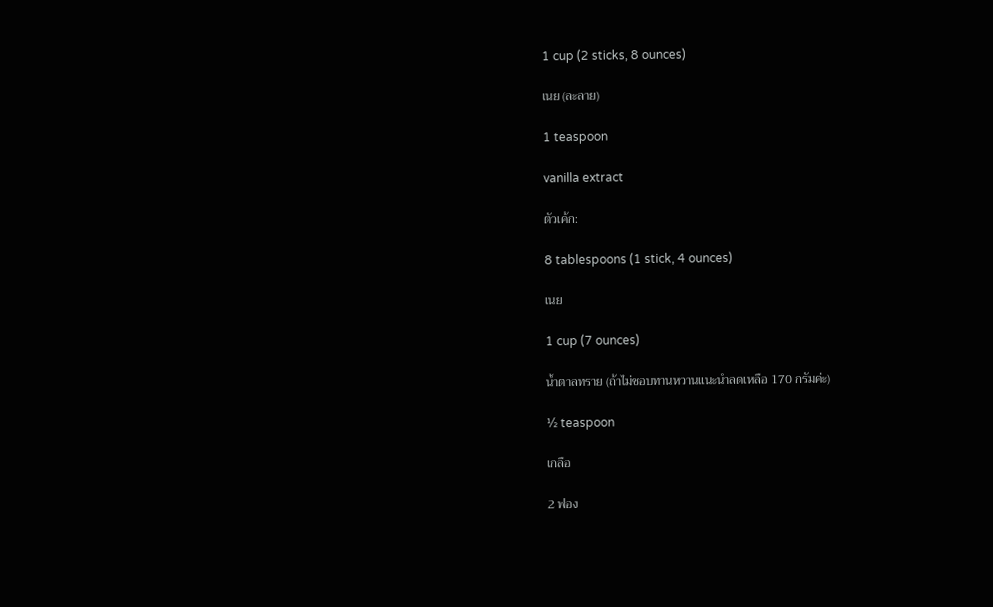1 cup (2 sticks, 8 ounces)

เนย (ละลาย)

1 teaspoon

vanilla extract

ตัวเค้ก:

8 tablespoons (1 stick, 4 ounces)

เนย

1 cup (7 ounces)

น้ำตาลทราย (ถ้าไม่ชอบทานหวานแนะนำลดเหลือ 170 กรัมค่ะ)

½ teaspoon

เกลือ

2 ฟอง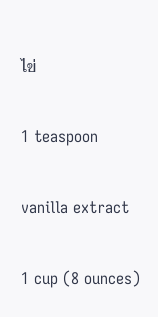ไข่

1 teaspoon

vanilla extract

1 cup (8 ounces)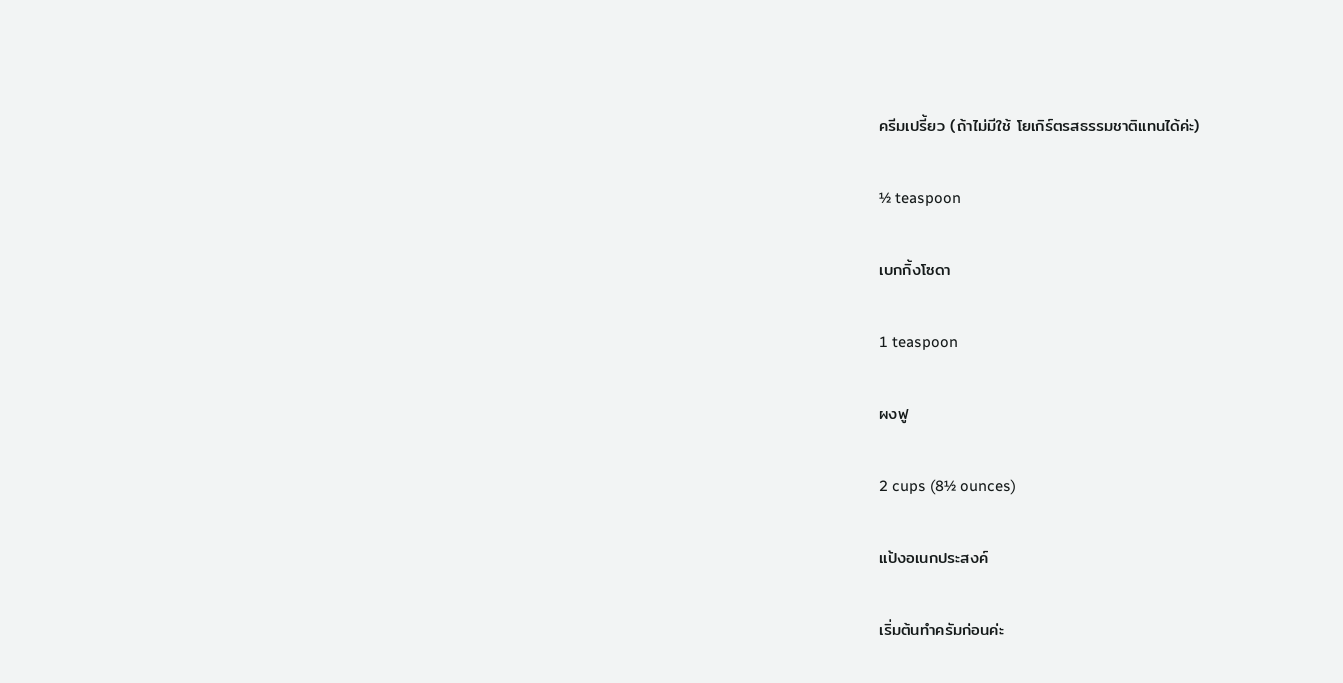ครีมเปรี้ยว (ถ้าไม่มีใช้ โยเกิร์ตรสธรรมชาติแทนได้ค่ะ)

½ teaspoon

เบกกิ้งโซดา

1 teaspoon

ผงฟู

2 cups (8½ ounces)

แป้งอเนกประสงค์

เริ่มต้นทำครัมก่อนค่ะ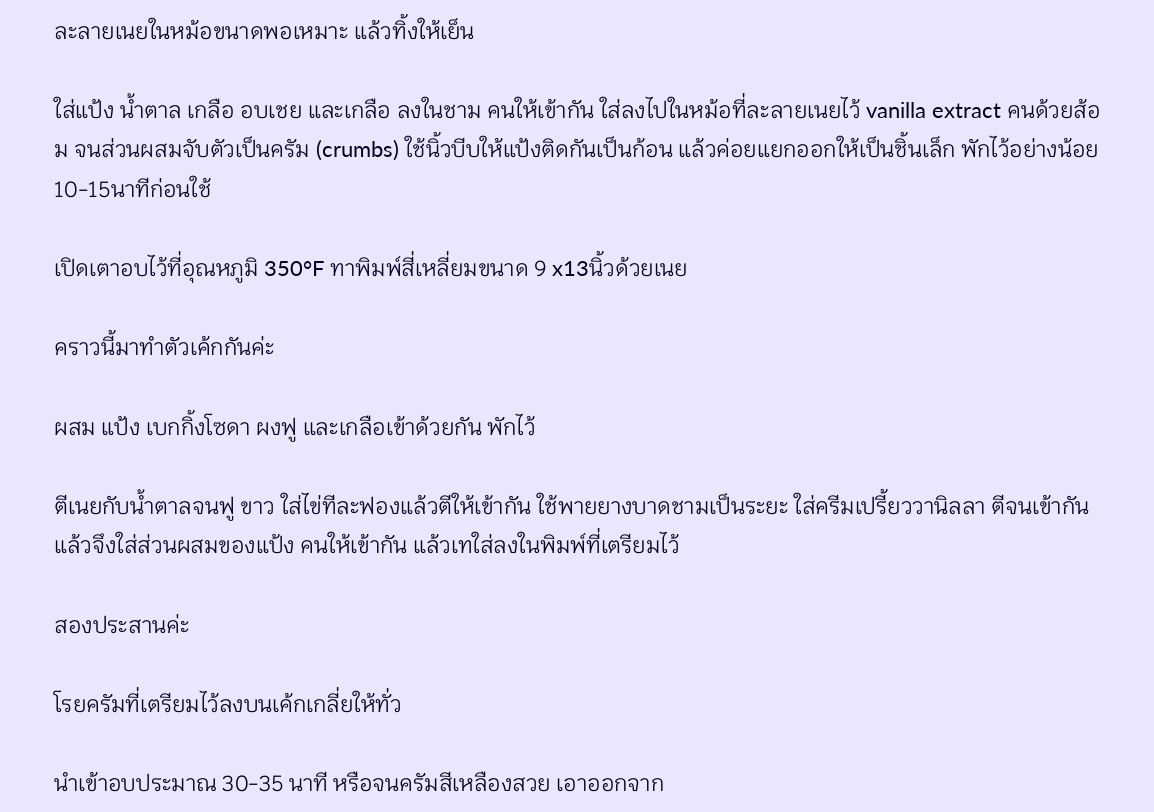ละลายเนยในหม้อขนาดพอเหมาะ แล้วทิ้งให้เย็น

ใส่แป้ง น้ำตาล เกลือ อบเชย และเกลือ ลงในชาม คนให้เข้ากัน ใส่ลงไปในหม้อที่ละลายเนยไว้ vanilla extract คนด้วยส้อม จนส่วนผสมจับตัวเป็นครัม (crumbs) ใช้นิ้วบีบให้แป้งติดกันเป็นก้อน แล้วค่อยแยกออกให้เป็นชิ้นเล็ก พักไว้อย่างน้อย 10-15นาทีก่อนใช้

เปิดเตาอบไว้ที่อุณหภูมิ 350°F ทาพิมพ์สี่เหลี่ยมขนาด 9 x13นิ้วด้วยเนย

คราวนี้มาทำตัวเค้กกันค่ะ

ผสม แป้ง เบกกิ้งโซดา ผงฟู และเกลือเข้าด้วยกัน พักไว้

ตีเนยกับน้ำตาลจนฟู ขาว ใส่ไข่ทีละฟองแล้วตีให้เข้ากัน ใช้พายยางบาดชามเป็นระยะ ใส่ครีมเปรี้ยววานิลลา ตีจนเข้ากัน แล้วจึงใส่ส่วนผสมของแป้ง คนให้เข้ากัน แล้วเทใส่ลงในพิมพ์ที่เตรียมไว้

สองประสานค่ะ

โรยครัมที่เตรียมไว้ลงบนเค้กเกลี่ยให้ทั่ว

นำเข้าอบประมาณ 30-35 นาที หรือจนครัมสีเหลืองสวย เอาออกจาก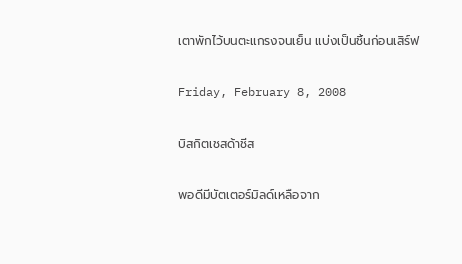เตาพักไว้บนตะแกรงจนเย็น แบ่งเป็นชิ้นก่อนเสิร์ฟ

Friday, February 8, 2008

บิสกิตเชสด้าชีส

พอดีมีบัตเตอร์มิลด์เหลือจาก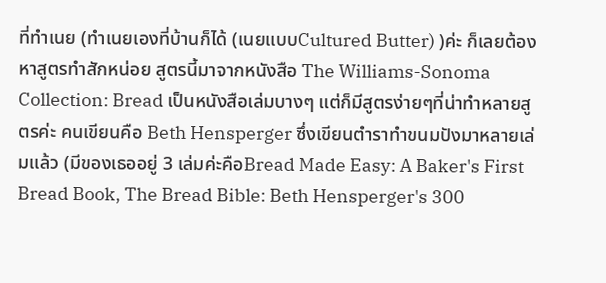ที่ทำเนย (ทำเนยเองที่บ้านก็ได้ (เนยแบบCultured Butter) )ค่ะ ก็เลยต้องหาสูตรทำสักหน่อย สูตรนี้มาจากหนังสือ The Williams-Sonoma Collection: Bread เป็นหนังสือเล่มบางๆ แต่ก็มีสูตรง่ายๆที่น่าทำหลายสูตรค่ะ คนเขียนคือ Beth Hensperger ซึ่งเขียนตำราทำขนมปังมาหลายเล่มแล้ว (มีของเธออยู่ 3 เล่มค่ะคือBread Made Easy: A Baker's First Bread Book, The Bread Bible: Beth Hensperger's 300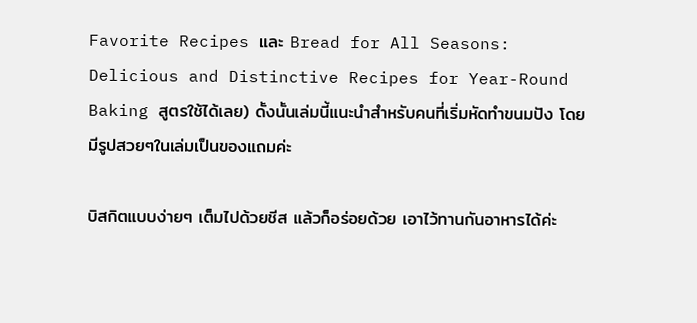Favorite Recipes และ Bread for All Seasons: Delicious and Distinctive Recipes for Year-Round Baking สูตรใช้ได้เลย) ดั้งนั้นเล่มนี้แนะนำสำหรับคนที่เริ่มหัดทำขนมปัง โดยมีรูปสวยๆในเล่มเป็นของแถมค่ะ

บิสกิตแบบง่ายๆ เต็มไปด้วยชีส แล้วก็อร่อยด้วย เอาไว้ทานกันอาหารได้ค่ะ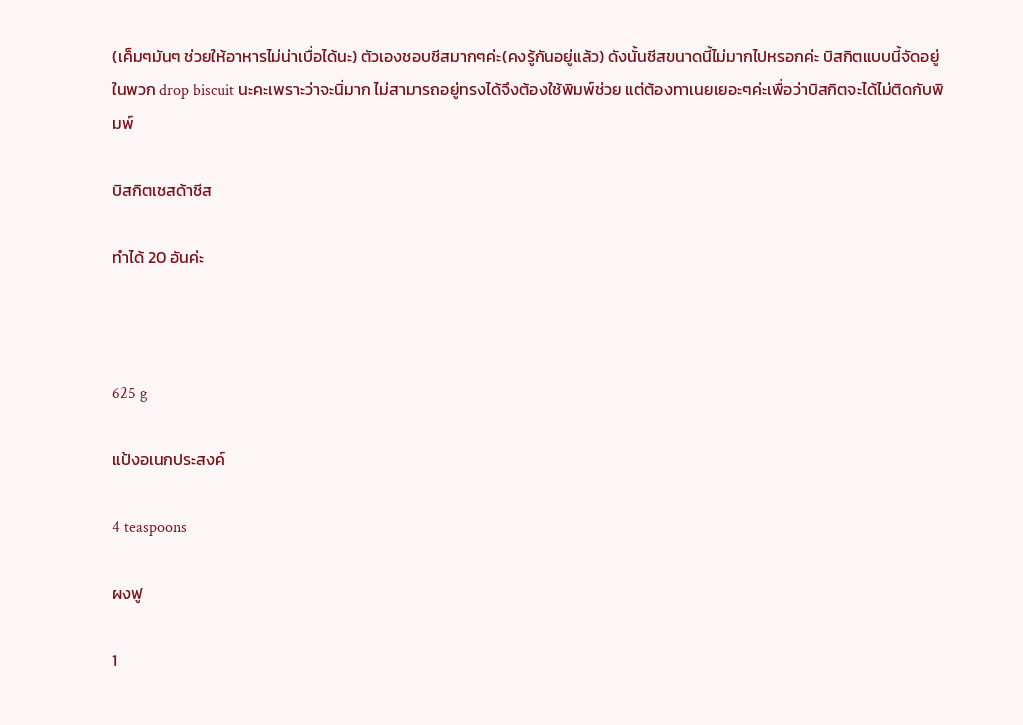(เค็มๆมันๆ ช่วยให้อาหารไม่น่าเบื่อได้นะ) ตัวเองชอบชีสมากๆค่ะ(คงรู้กันอยู่แล้ว) ดังนั้นชีสขนาดนี้ไม่มากไปหรอกค่ะ บิสกิตแบบนี้จัดอยู่ในพวก drop biscuit นะคะเพราะว่าจะนิ่มาก ไม่สามารถอยู่ทรงได้จึงต้องใช้พิมพ์ช่วย แต่ต้องทาเนยเยอะๆค่ะเพื่อว่าบิสกิตจะได้ไม่ติดกับพิมพ์

บิสกิตเชสด้าชีส

ทำได้ 20 อันค่ะ



625 g

แป้งอเนกประสงค์

4 teaspoons

ผงฟู

1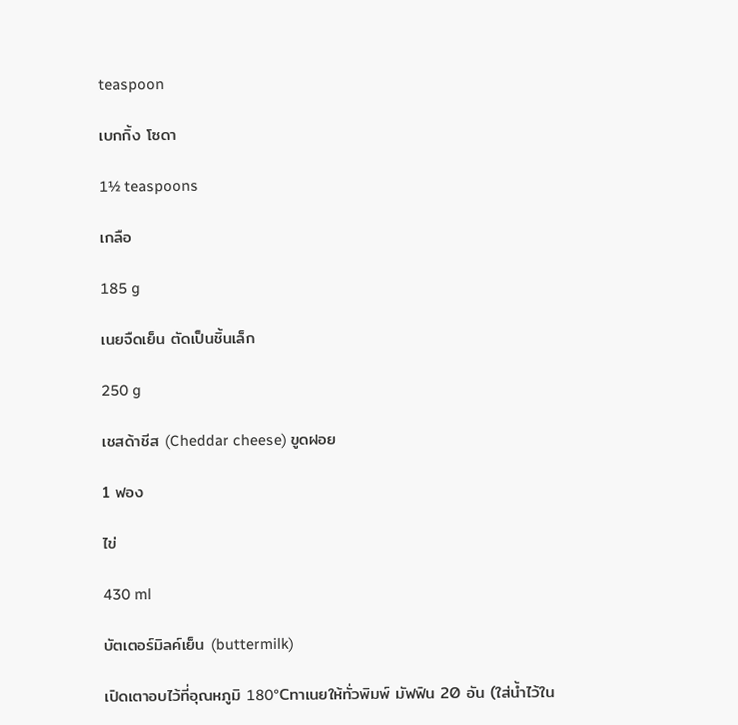teaspoon

เบกกิ้ง โซดา

1½ teaspoons

เกลือ

185 g

เนยจืดเย็น ตัดเป็นชิ้นเล็ก

250 g

เชสด้าชีส (Cheddar cheese) ขูดฝอย

1 ฟอง

ไข่

430 ml

บัตเตอร์มิลค์เย็น (buttermilk)

เปิดเตาอบไว้ที่อุณหภูมิ 180°Cทาเนยให้ทั่วพิมพ์ มัฟฟิน 20 อัน (ใส่น้ำไว้ใน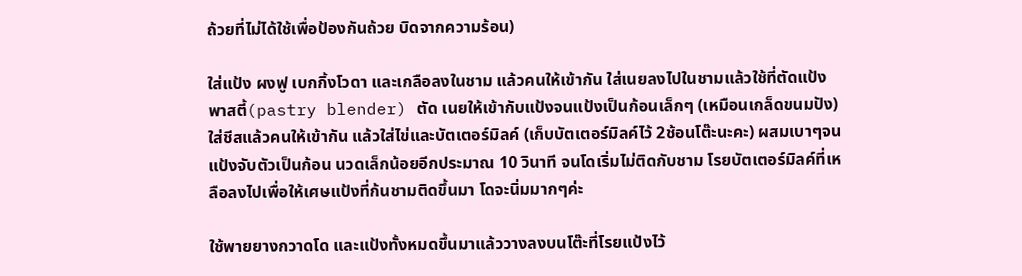ถ้วยที่ไม่ได้ใช้เพื่อป้องกันถ้วย บิดจากความร้อน)

ใส่แป้ง ผงฟู เบกกิ้งโวดา และเกลือลงในชาม แล้วคนให้เข้ากัน ใส่เนยลงไปในชามแล้วใช้ที่ตัดแป้งพาสตี้(pastry blender) ตัด เนยให้เข้ากับแป้งจนแป้งเป็นก้อนเล็กๆ (เหมือนเกล็ดขนมปัง) ใส่ชีสแล้วคนให้เข้ากัน แล้วใส่ไข่และบัตเตอร์มิลค์ (เก็บบัตเตอร์มิลค์ไว้ 2ช้อนโต๊ะนะคะ) ผสมเบาๆจนแป้งจับตัวเป็นก้อน นวดเล็กน้อยอีกประมาณ 10 วินาที จนโดเริ่มไม่ติดกับชาม โรยบัตเตอร์มิลค์ที่เหลือลงไปเพื่อให้เศษแป้งที่ก้นชามติดขึ้นมา โดจะนิ่มมากๆค่ะ

ใช้พายยางกวาดโด และแป้งทั้งหมดขึ้นมาแล้ววางลงบนโต๊ะที่โรยแป้งไว้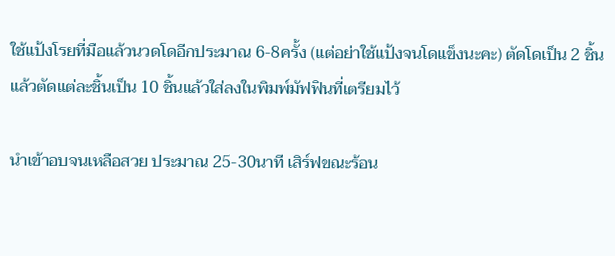ใช้แป้งโรยที่มือแล้วนวดโดอีกประมาณ 6-8ครั้ง (แต่อย่าใช้แป้งจนโดแข็งนะคะ) ตัดโดเป็น 2 ชิ้นแล้วตัดแต่ละชิ้นเป็น 10 ชิ้นแล้วใส่ลงในพิมพ์มัฟฟินที่เตรียมไว้

นำเข้าอบจนเหลือสวย ประมาณ 25-30นาที เสิร์ฟขณะร้อน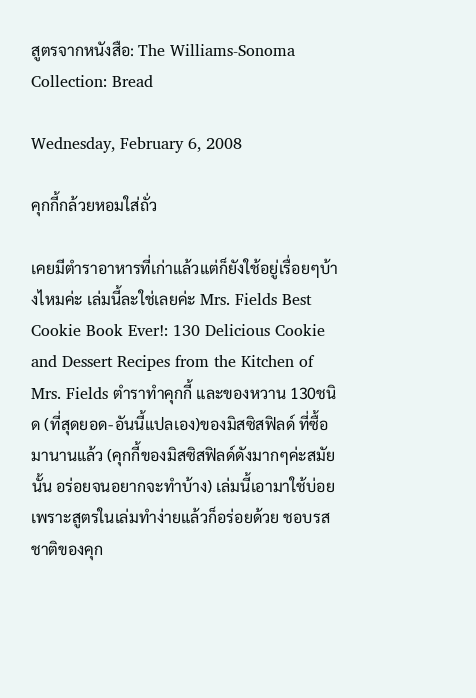สูตรจากหนังสือ: The Williams-Sonoma Collection: Bread

Wednesday, February 6, 2008

คุกกี้กล้วยหอมใส่ถั่ว

เคยมีตำราอาหารที่เก่าแล้วแต่ก็ยังใช้อยู่เรื่อยๆบ้างไหมค่ะ เล่มนี้ละใช่เลยค่ะ Mrs. Fields Best Cookie Book Ever!: 130 Delicious Cookie and Dessert Recipes from the Kitchen of Mrs. Fields ตำราทำคุกกี้ และของหวาน 130ชนิด (ที่สุดยอด-อันนี้แปลเอง)ของมิสซิสฟิลด์ ที่ซื้อมานานแล้ว (คุกกี้ของมิสซิสฟิลด์ดังมากๆค่ะสมัยนั้น อร่อยจนอยากจะทำบ้าง) เล่มนี้เอามาใช้บ่อย เพราะสูตรในเล่มทำง่ายแล้วก็อร่อยด้วย ชอบรสชาติของคุก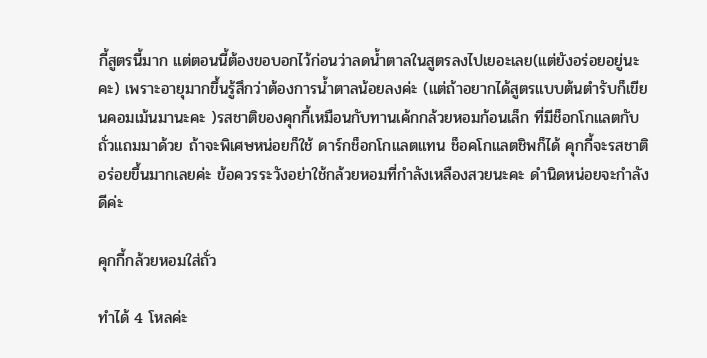กี้สูตรนี้มาก แต่ตอนนี้ต้องขอบอกไว้ก่อนว่าลดน้ำตาลในสูตรลงไปเยอะเลย(แต่ยังอร่อยอยู่นะคะ) เพราะอายุมากขึ้นรู้สึกว่าต้องการน้ำตาลน้อยลงค่ะ (แต่ถ้าอยากได้สูตรแบบต้นตำรับก็เขียนคอมเม้นมานะคะ )รสชาติของคุกกี้เหมือนกับทานเค้กกล้วยหอมก้อนเล็ก ที่มีช็อกโกแลตกับถั่วแถมมาด้วย ถ้าจะพิเศษหน่อยก็ใช้ ดาร์กช็อกโกแลตแทน ช็อคโกแลตชิพก็ได้ คุกกี้จะรสชาติอร่อยขึ้นมากเลยค่ะ ข้อควรระวังอย่าใช้กล้วยหอมที่กำลังเหลืองสวยนะคะ ดำนิดหน่อยจะกำลังดีค่ะ

คุกกี้กล้วยหอมใส่ถั่ว

ทำได้ 4 โหลค่ะ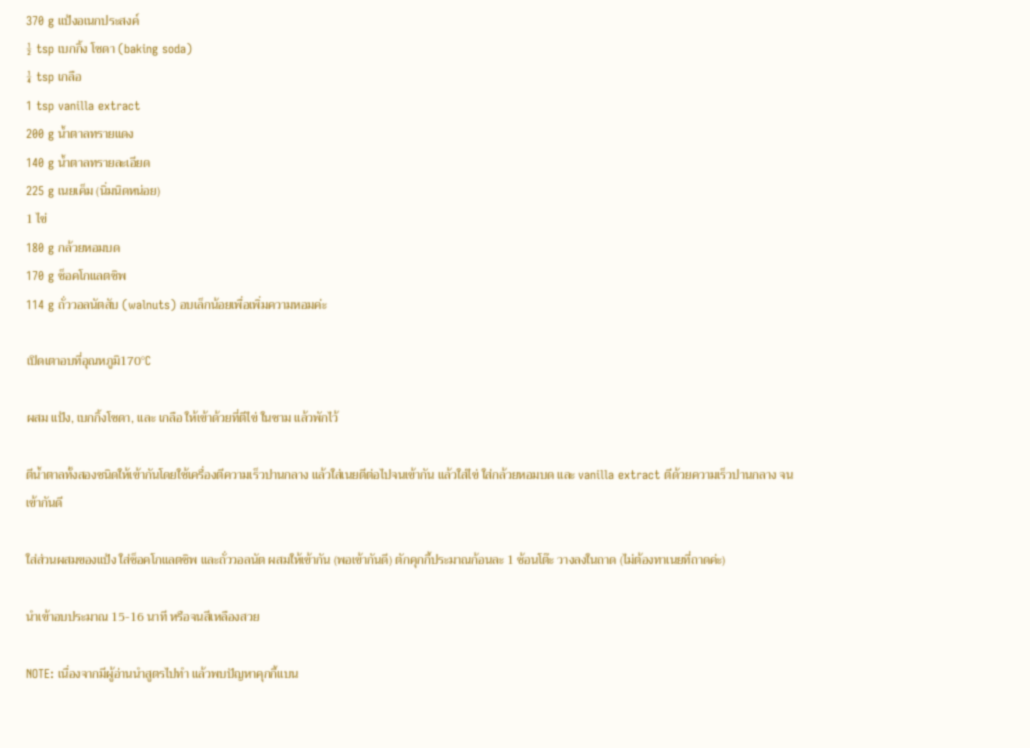370 g แป้งอเนกประสงค์
½ tsp เบกกิ้ง โซดา (baking soda)
¼ tsp เกลือ
1 tsp vanilla extract
200 g น้ำตาลทรายแดง
140 g น้ำตาลทรายละเอียด
225 g เนยเค็ม (นิ่มนิดหน่อย)
1 ไข่
180 g กล้วยหอมบด
170 g ช็อคโกแลตชิพ
114 g ถั่ววอลนัตสับ (walnuts) อบเล็กน้อยเพื่อเพิ่มความหอมค่ะ

เปิดเตาอบที่อุณหภูมิ170°C

ผสม แป้ง, เบกกิ้งโซดา, และ เกลือ ให้เข้าด้วยที่ตีไข่ ในชาม แล้วพักไว้

ตีน้ำตาลทั้งสองชนิดให้เข้ากันโดยใช้เครื่องตีความเร็วปานกลาง แล้วใส่เนยตีต่อไปจนเข้ากัน แล้วใส่ไข่ ใส่กล้วยหอมบด และ vanilla extract ตีด้วยความเร็วปานกลาง จนเข้ากันดี

ใส่ส่วนผสมของแป้ง ใส่ช็อคโกแลตชิพ และถั่ววอลนัต ผสมให้เข้ากัน (พอเข้ากันดี) ตักคุกกี้ประมาณก้อนละ 1 ช้อนโต๊ะ วางลงในถาด (ไม่ต้องทาเนยที่ถาดค่ะ)

นำเข้าอบประมาณ 15-16 นาที หรือจนสีเหลืองสวย

NOTE: เนื่องจากมีผู้อ่านนำสูตรไปทำ แล้วพบปัญหาคุกกี้แบน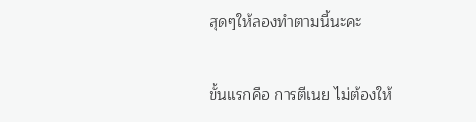สุดๆให้ลองทำตามนี้นะคะ

ขั้นแรกคือ การตีเนย ไม่ต้องให้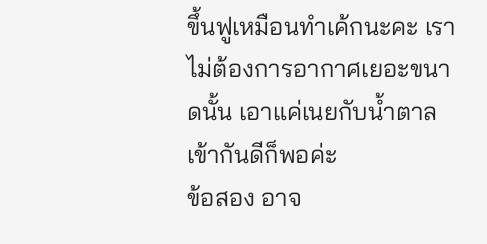ขึ้นฟูเหมือนทำเค้กนะคะ เราไม่ต้องการอากาศเยอะขนาดนั้น เอาแค่เนยกับน้ำตาลเข้ากันดีก็พอค่ะ
ข้อสอง อาจ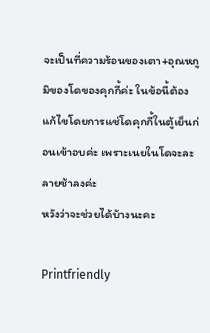จะเป็นที่ความร้อนของเตา+อุณหภูมิของโดของคุกกี้ค่ะ ในข้อนี้ต้องแก้ไขโดยการแช่โดคุกกี้ในตู้เย็นก่อนเข้าอบค่ะ เพราะเนยในโดจะละลายช้าลงค่ะ
หวังว่าจะช่วยได้บ้างนะคะ

Printfriendly